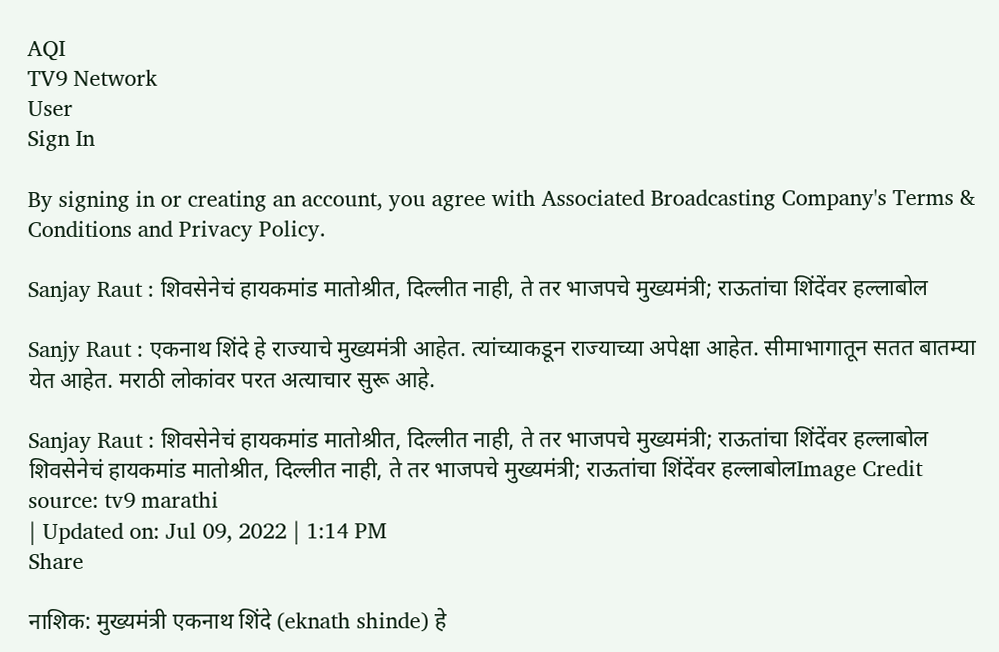AQI
TV9 Network
User
Sign In

By signing in or creating an account, you agree with Associated Broadcasting Company's Terms & Conditions and Privacy Policy.

Sanjay Raut : शिवसेनेचं हायकमांड मातोश्रीत, दिल्लीत नाही, ते तर भाजपचे मुख्यमंत्री; राऊतांचा शिंदेंवर हल्लाबोल

Sanjy Raut : एकनाथ शिंदे हे राज्याचे मुख्यमंत्री आहेत. त्यांच्याकडून राज्याच्या अपेक्षा आहेत. सीमाभागातून सतत बातम्या येत आहेत. मराठी लोकांवर परत अत्याचार सुरू आहे.

Sanjay Raut : शिवसेनेचं हायकमांड मातोश्रीत, दिल्लीत नाही, ते तर भाजपचे मुख्यमंत्री; राऊतांचा शिंदेंवर हल्लाबोल
शिवसेनेचं हायकमांड मातोश्रीत, दिल्लीत नाही, ते तर भाजपचे मुख्यमंत्री; राऊतांचा शिंदेंवर हल्लाबोलImage Credit source: tv9 marathi
| Updated on: Jul 09, 2022 | 1:14 PM
Share

नाशिक: मुख्यमंत्री एकनाथ शिंदे (eknath shinde) हे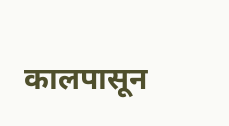कालपासून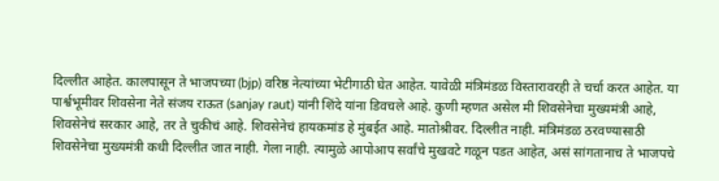दिल्लीत आहेत. कालपासून ते भाजपच्या (bjp) वरिष्ठ नेत्यांच्या भेटीगाठी घेत आहेत. यावेळी मंत्रिमंडळ विस्तारावरही ते चर्चा करत आहेत. या पार्श्वभूमीवर शिवसेना नेते संजय राऊत (sanjay raut) यांनी शिंदे यांना डिवचले आहे. कुणी म्हणत असेल मी शिवसेनेचा मुख्यमंत्री आहे, शिवसेनेचं सरकार आहे, तर ते चुकीचं आहे. शिवसेनेचं हायकमांड हे मुंबईत आहे. मातोश्रीवर. दिल्लीत नाही. मंत्रिमंडळ ठरवण्यासाठी शिवसेनेचा मुख्यमंत्री कधी दिल्लीत जात नाही. गेला नाही. त्यामुळे आपोआप सर्वांचे मुखवटे गळून पडत आहेत, असं सांगतानाच ते भाजपचे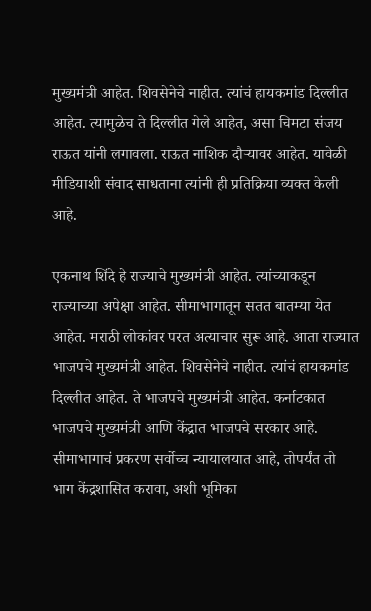मुख्यमंत्री आहेत. शिवसेनेचे नाहीत. त्यांचं हायकमांड दिल्लीत आहेत. त्यामुळेच ते दिल्लीत गेले आहेत, असा चिमटा संजय राऊत यांनी लगावला. राऊत नाशिक दौऱ्यावर आहेत. यावेळी मीडियाशी संवाद साधताना त्यांनी ही प्रतिक्रिया व्यक्त केली आहे.

एकनाथ शिंदे हे राज्याचे मुख्यमंत्री आहेत. त्यांच्याकडून राज्याच्या अपेक्षा आहेत. सीमाभागातून सतत बातम्या येत आहेत. मराठी लोकांवर परत अत्याचार सुरू आहे. आता राज्यात भाजपचे मुख्यमंत्री आहेत. शिवसेनेचे नाहीत. त्यांचं हायकमांड दिल्लीत आहेत. ते भाजपचे मुख्यमंत्री आहेत. कर्नाटकात भाजपचे मुख्यमंत्री आणि केंद्रात भाजपचे सरकार आहे. सीमाभागाचं प्रकरण सर्वोच्च न्यायालयात आहे, तोपर्यंत तो भाग केंद्रशासित करावा, अशी भूमिका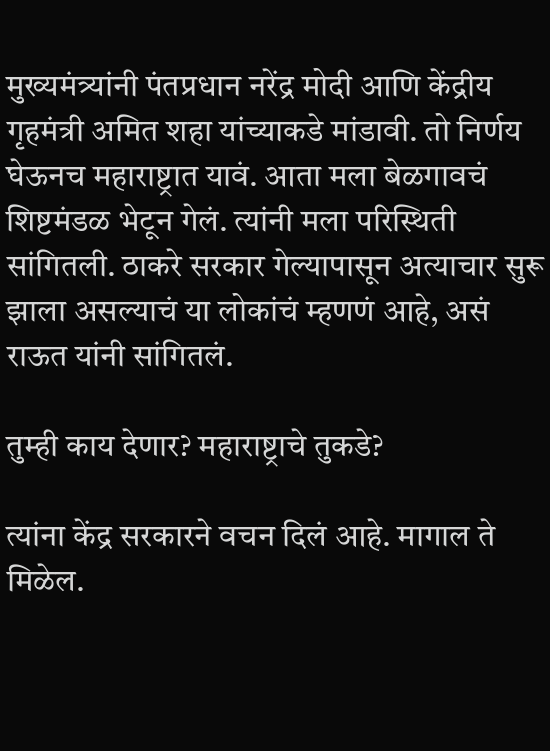मुख्यमंत्र्यांनी पंतप्रधान नरेंद्र मोदी आणि केंद्रीय गृहमंत्री अमित शहा यांच्याकडे मांडावी. तो निर्णय घेऊनच महाराष्ट्रात यावं. आता मला बेळगावचं शिष्टमंडळ भेटून गेलं. त्यांनी मला परिस्थिती सांगितली. ठाकरे सरकार गेल्यापासून अत्याचार सुरू झाला असल्याचं या लोकांचं म्हणणं आहे, असं राऊत यांनी सांगितलं.

तुम्ही काय देणार? महाराष्ट्राचे तुकडे?

त्यांना केंद्र सरकारने वचन दिलं आहे. मागाल ते मिळेल.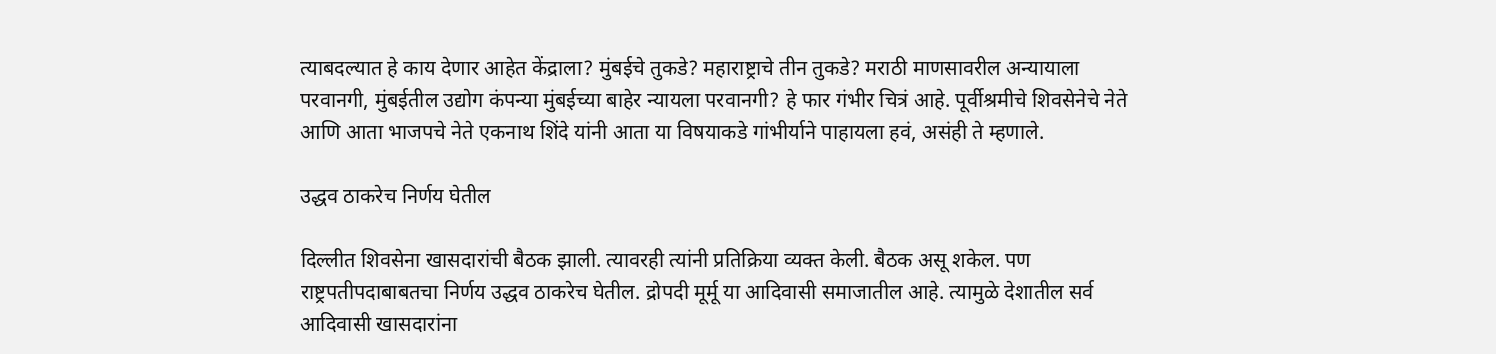त्याबदल्यात हे काय देणार आहेत केंद्राला? मुंबईचे तुकडे? महाराष्ट्राचे तीन तुकडे? मराठी माणसावरील अन्यायाला परवानगी, मुंबईतील उद्योग कंपन्या मुंबईच्या बाहेर न्यायला परवानगी? हे फार गंभीर चित्रं आहे. पूर्वीश्रमीचे शिवसेनेचे नेते आणि आता भाजपचे नेते एकनाथ शिंदे यांनी आता या विषयाकडे गांभीर्याने पाहायला हवं, असंही ते म्हणाले.

उद्धव ठाकरेच निर्णय घेतील

दिल्लीत शिवसेना खासदारांची बैठक झाली. त्यावरही त्यांनी प्रतिक्रिया व्यक्त केली. बैठक असू शकेल. पण राष्ट्रपतीपदाबाबतचा निर्णय उद्धव ठाकरेच घेतील. द्रोपदी मूर्मू या आदिवासी समाजातील आहे. त्यामुळे देशातील सर्व आदिवासी खासदारांना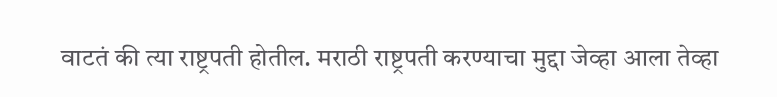वाटतं की त्या राष्ट्रपती होतील. मराठी राष्ट्रपती करण्याचा मुद्दा जेव्हा आला तेव्हा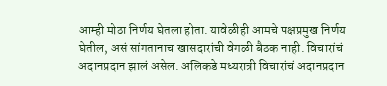आम्ही मोठा निर्णय घेतला होता. यावेळीही आमचे पक्षप्रमुख निर्णय घेतील, असं सांगतानाच खासदारांची वेगळी बैठक नाही. विचारांचं अदानप्रदान झालं असेल. अलिकडे मध्यरात्री विचारांचं अदानप्रदान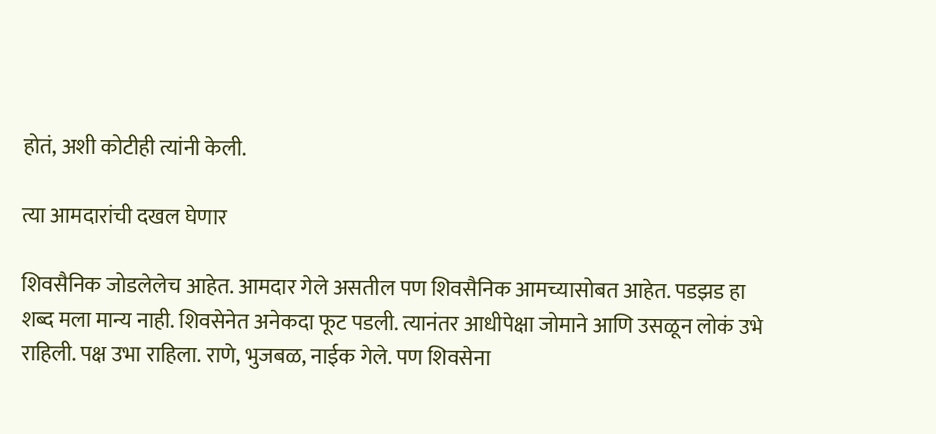होतं, अशी कोटीही त्यांनी केली.

त्या आमदारांची दखल घेणार

शिवसैनिक जोडलेलेच आहेत. आमदार गेले असतील पण शिवसैनिक आमच्यासोबत आहेत. पडझड हा शब्द मला मान्य नाही. शिवसेनेत अनेकदा फूट पडली. त्यानंतर आधीपेक्षा जोमाने आणि उसळून लोकं उभे राहिली. पक्ष उभा राहिला. राणे, भुजबळ, नाईक गेले. पण शिवसेना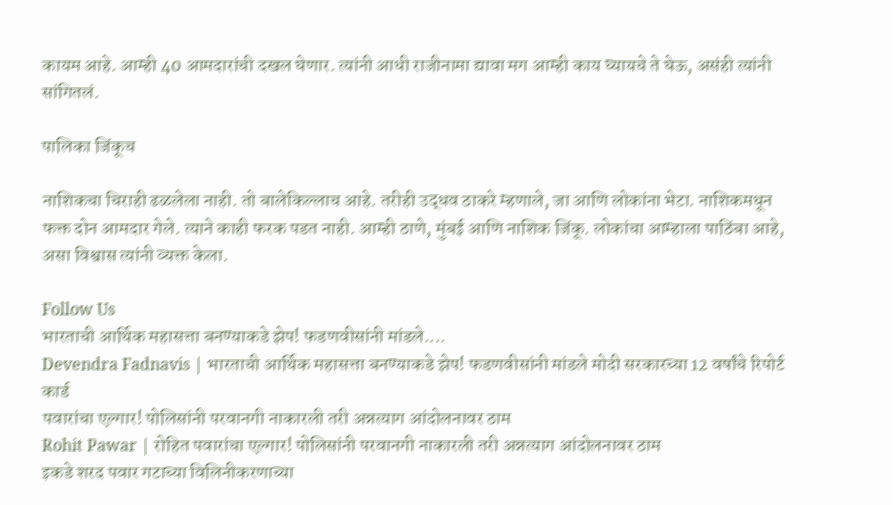कायम आहे. आम्ही 40 आमदारांची दखल घेणार. त्यांनी आधी राजीनामा द्यावा मग आम्ही काय घ्यायचे ते घेऊ, असंही त्यांनी सांगितलं.

पालिका जिंकूच

नाशिकचा चिराही ढळलेला नाही. तो बालेकिल्लाच आहे. तरीही उद्धव ठाकरे म्हणाले, जा आणि लोकांना भेटा. नाशिकमधून फक्त दोन आमदार गेले. त्याने काही फरक पडत नाही. आम्ही ठाणे, मुंबई आणि नाशिक जिंकू. लोकांचा आम्हाला पाठिंबा आहे, असा विश्वास त्यांनी व्यक्त केला.

Follow Us
भारताची आर्थिक महासत्ता बनण्याकडे झेप! फडणवीसांनी मांडले....
Devendra Fadnavis | भारताची आर्थिक महासत्ता बनण्याकडे झेप! फडणवीसांनी मांडले मोदी सरकारच्या 12 वर्षांचे रिपोर्ट कार्ड
पवारांचा एल्गार! पोलिसांनी परवानगी नाकारली तरी अन्नत्याग आंदोलनावर ठाम
Rohit Pawar | रोहित पवारांचा एल्गार! पोलिसांनी परवानगी नाकारली तरी अन्नत्याग आंदोलनावर ठाम
इकडे शरद पवार गटाच्या विलिनीकरणाच्या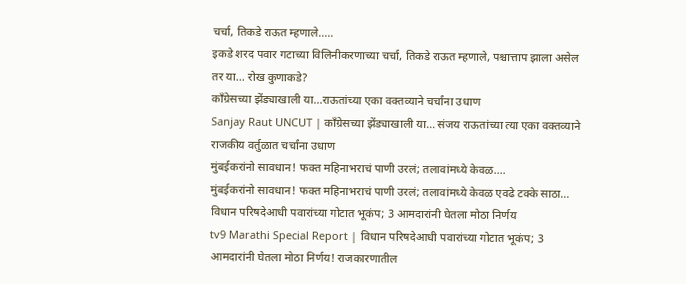चर्चा, तिकडे राऊत म्हणाले.....
इकडे शरद पवार गटाच्या विलिनीकरणाच्या चर्चा, तिकडे राऊत म्हणाले, पश्चात्ताप झाला असेल तर या... रोख कुणाकडे?
काँग्रेसच्या झेंड्याखाली या...राऊतांच्या एका वक्तव्याने चर्चांना उधाण
Sanjay Raut UNCUT | काँग्रेसच्या झेंड्याखाली या... संजय राऊतांच्या त्या एका वक्तव्याने राजकीय वर्तुळात चर्चांना उधाण
मुंबईकरांनो सावधान! फक्त महिनाभराचं पाणी उरलं; तलावांमध्ये केवळ....
मुंबईकरांनो सावधान! फक्त महिनाभराचं पाणी उरलं; तलावांमध्ये केवळ एवढे टक्के साठा...
विधान परिषदेआधी पवारांच्या गोटात भूकंप; 3 आमदारांनी घेतला मोठा निर्णय
tv9 Marathi Special Report | विधान परिषदेआधी पवारांच्या गोटात भूकंप; 3 आमदारांनी घेतला मोठा निर्णय! राजकारणातील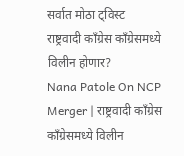सर्वात मोठा ट्विस्ट
राष्ट्रवादी काँग्रेस काँग्रेसमध्ये विलीन होणार?
Nana Patole On NCP Merger | राष्ट्रवादी काँग्रेस काँग्रेसमध्ये विलीन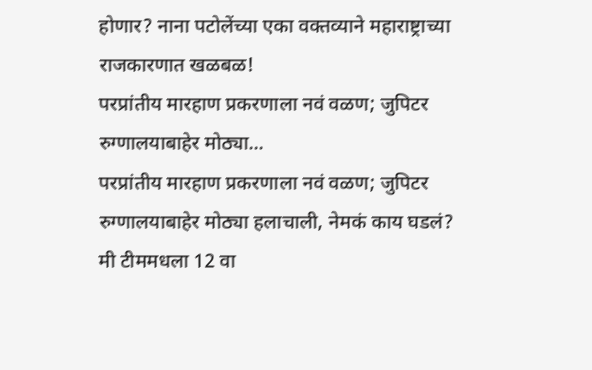होणार? नाना पटोलेंच्या एका वक्तव्याने महाराष्ट्राच्या राजकारणात खळबळ!
परप्रांतीय मारहाण प्रकरणाला नवं वळण; जुपिटर रुग्णालयाबाहेर मोठ्या...
परप्रांतीय मारहाण प्रकरणाला नवं वळण; जुपिटर रुग्णालयाबाहेर मोठ्या हलाचाली, नेमकं काय घडलं?
मी टीममधला 12 वा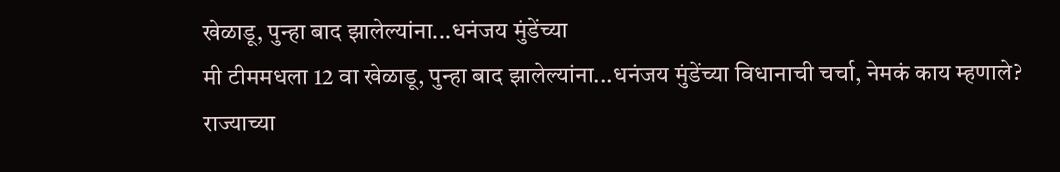खेळाडू, पुन्हा बाद झालेल्यांना...धनंजय मुंडेंच्या
मी टीममधला 12 वा खेळाडू, पुन्हा बाद झालेल्यांना...धनंजय मुंडेंच्या विधानाची चर्चा, नेमकं काय म्हणाले?
राज्याच्या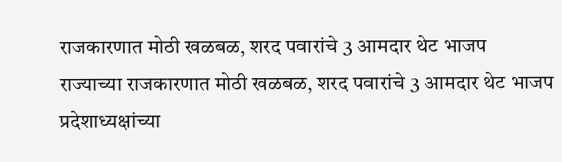राजकारणात मोठी खळबळ, शरद पवारांचे 3 आमदार थेट भाजप
राज्याच्या राजकारणात मोठी खळबळ, शरद पवारांचे 3 आमदार थेट भाजप प्रदेशाध्यक्षांच्या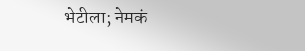भेटीला; नेमकं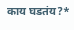काय घडतंय?*